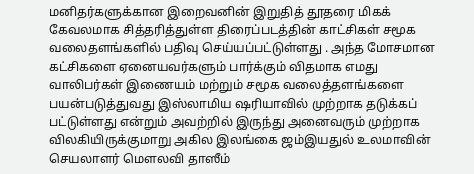மனிதர்களுக்கான இறைவனின் இறுதித் தூதரை மிகக் கேவலமாக சித்தரித்துள்ள திரைப்படத்தின் காட்சிகள் சமூக வலைதளங்களில் பதிவு செய்யப்பட்டுள்ளது . அந்த மோசமான கட்சிகளை ஏனையவர்களும் பார்க்கும் விதமாக எமது வாலிபர்கள் இணையம் மற்றும் சமூக வலைத்தளங்களை பயன்படுத்துவது இஸ்லாமிய ஷரியாவில் முற்றாக தடுக்கப் பட்டுள்ளது என்றும் அவற்றில் இருந்து அனைவரும் முற்றாக விலகியிருக்குமாறு அகில இலங்கை ஜம்இயதுல் உலமாவின் செயலாளர் மௌலவி தாஸீம்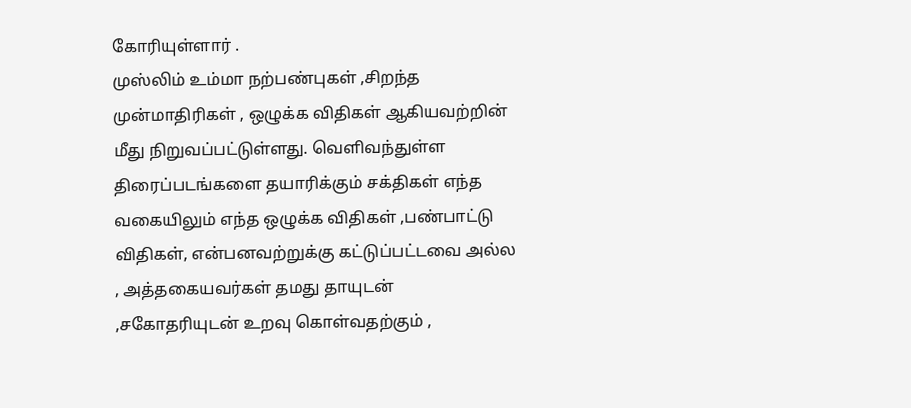கோரியுள்ளார் .
முஸ்லிம் உம்மா நற்பண்புகள் ,சிறந்த முன்மாதிரிகள் , ஒழுக்க விதிகள் ஆகியவற்றின் மீது நிறுவப்பட்டுள்ளது. வெளிவந்துள்ள திரைப்படங்களை தயாரிக்கும் சக்திகள் எந்த வகையிலும் எந்த ஒழுக்க விதிகள் ,பண்பாட்டு விதிகள், என்பனவற்றுக்கு கட்டுப்பட்டவை அல்ல , அத்தகையவர்கள் தமது தாயுடன் ,சகோதரியுடன் உறவு கொள்வதற்கும் ,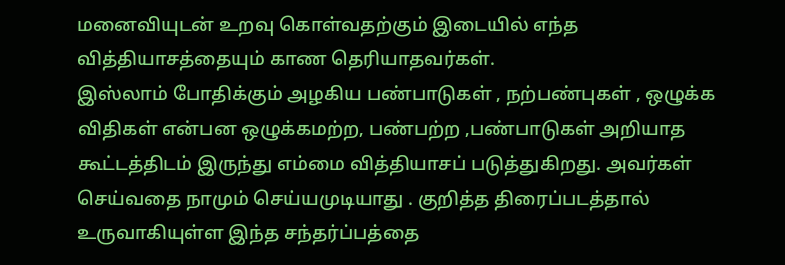மனைவியுடன் உறவு கொள்வதற்கும் இடையில் எந்த வித்தியாசத்தையும் காண தெரியாதவர்கள்.
இஸ்லாம் போதிக்கும் அழகிய பண்பாடுகள் , நற்பண்புகள் , ஒழுக்க விதிகள் என்பன ஒழுக்கமற்ற, பண்பற்ற ,பண்பாடுகள் அறியாத கூட்டத்திடம் இருந்து எம்மை வித்தியாசப் படுத்துகிறது. அவர்கள் செய்வதை நாமும் செய்யமுடியாது . குறித்த திரைப்படத்தால் உருவாகியுள்ள இந்த சந்தர்ப்பத்தை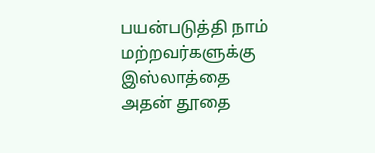பயன்படுத்தி நாம் மற்றவர்களுக்கு இஸ்லாத்தை அதன் தூதை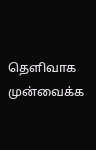தெளிவாக முன்வைக்க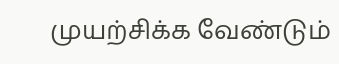முயற்சிக்க வேண்டும்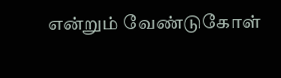என்றும் வேண்டுகோள்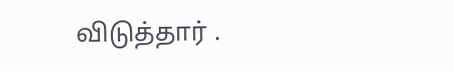விடுத்தார் .